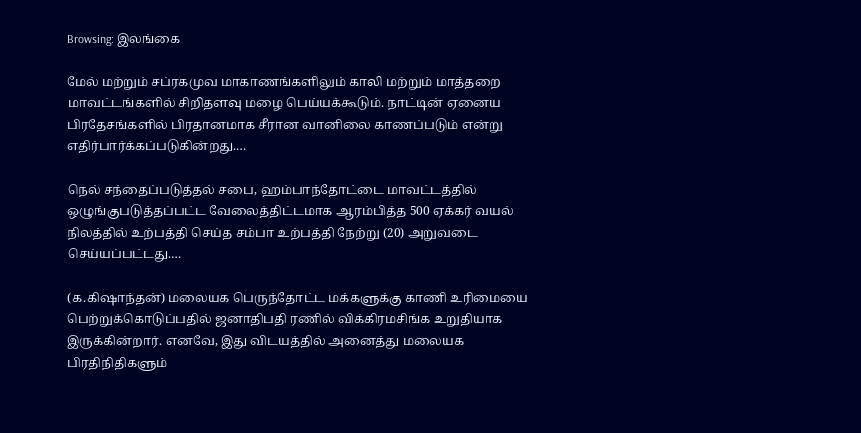Browsing: இலங்கை

மேல் மற்றும் சப்ரகமுவ மாகாணங்களிலும் காலி மற்றும் மாத்தறை மாவட்டங்களில் சிறிதளவு மழை பெய்யக்கூடும். நாட்டின் ஏனைய பிரதேசங்களில் பிரதானமாக சீரான வானிலை காணப்படும் என்று எதிர்பார்க்கப்படுகின்றது.…

நெல் சந்தைப்படுத்தல் சபை, ஹம்பாந்தோட்டை மாவட்டத்தில் ஒழுங்குபடுத்தப்பட்ட வேலைத்திட்டமாக ஆரம்பித்த 500 ஏக்கர் வயல் நிலத்தில் உற்பத்தி செய்த சம்பா உற்பத்தி நேற்று (20) அறுவடை செய்யப்பட்டது.…

(க.கிஷாந்தன்) மலையக பெருந்தோட்ட மக்களுக்கு காணி உரிமையை பெற்றுக்கொடுப்பதில் ஜனாதிபதி ரணில் விக்கிரமசிங்க உறுதியாக இருக்கின்றார். எனவே, இது விடயத்தில் அனைத்து மலையக பிரதிநிதிகளும்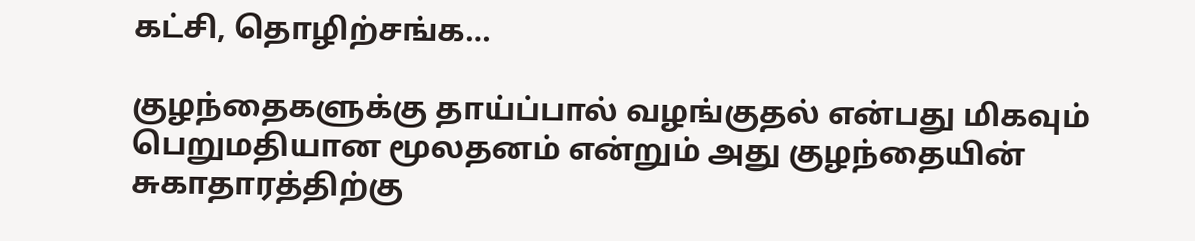கட்சி, தொழிற்சங்க…

குழந்தைகளுக்கு தாய்ப்பால் வழங்குதல் என்பது மிகவும் பெறுமதியான மூலதனம் என்றும் அது குழந்தையின் சுகாதாரத்திற்கு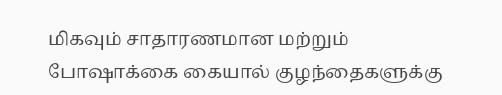மிகவும் சாதாரணமான மற்றும் போஷாக்கை கையால் குழந்தைகளுக்கு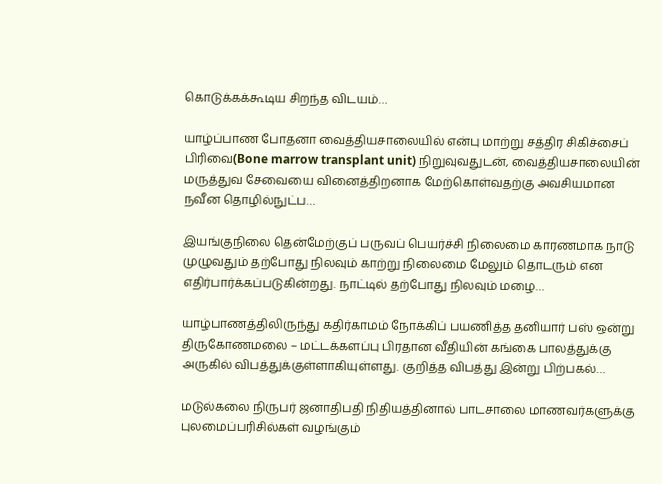கொடுக்கக்கூடிய சிறந்த விடயம்…

யாழ்ப்பாண போதனா வைத்தியசாலையில் என்பு மாற்று சத்திர சிகிச்சைப் பிரிவை(Bone marrow transplant unit) நிறுவுவதுடன், வைத்தியசாலையின் மருத்துவ சேவையை வினைத்திறனாக மேற்கொள்வதற்கு அவசியமான நவீன தொழில்நுட்ப…

இயங்குநிலை தென்மேற்குப் பருவப் பெயர்ச்சி நிலைமை காரணமாக நாடு முழுவதும் தற்போது நிலவும் காற்று நிலைமை மேலும் தொடரும் என எதிர்பார்க்கப்படுகின்றது. நாட்டில் தற்போது நிலவும் மழை…

யாழ்பாணத்திலிருந்து கதிர்காமம் நோக்கிப் பயணித்த தனியார் பஸ் ஒன்று திருகோணமலை – மட்டக்களப்பு பிரதான வீதியின் கங்கை பாலத்துக்கு அருகில் விபத்துக்குள்ளாகியுள்ளது. குறித்த விபத்து இன்று பிற்பகல்…

மடுல்கலை நிருபர் ஜனாதிபதி நிதியத்தினால் பாடசாலை மாணவர்களுக்கு புலமைப்பரிசில்கள் வழங்கும்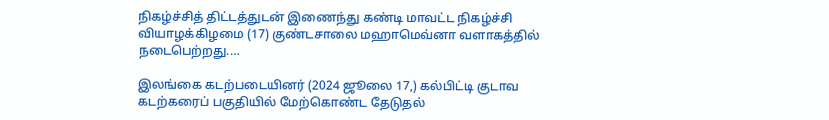நிகழ்ச்சித் திட்டத்துடன் இணைந்து கண்டி மாவட்ட நிகழ்ச்சி வியாழக்கிழமை (17) குண்டசாலை மஹாமெவ்னா வளாகத்தில் நடைபெற்றது.…

இலங்கை கடற்படையினர் (2024 ஜூலை 17,) கல்பிட்டி குடாவ கடற்கரைப் பகுதியில் மேற்கொண்ட தேடுதல்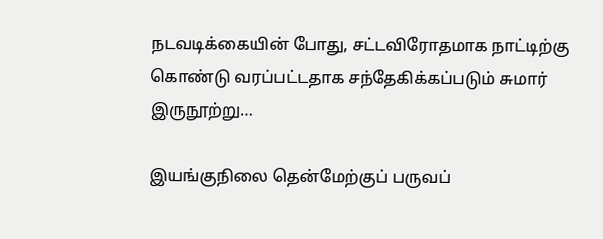நடவடிக்கையின் போது, சட்டவிரோதமாக நாட்டிற்கு கொண்டு வரப்பட்டதாக சந்தேகிக்கப்படும் சுமார் இருநூற்று…

இயங்குநிலை தென்மேற்குப் பருவப்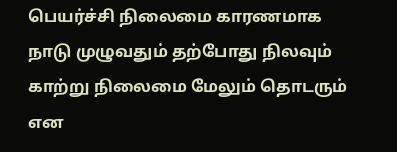பெயர்ச்சி நிலைமை காரணமாக நாடு முழுவதும் தற்போது நிலவும் காற்று நிலைமை மேலும் தொடரும் என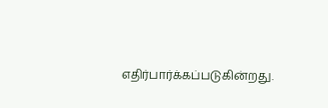எதிர்பார்க்கப்படுகின்றது.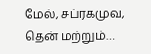மேல், சப்ரகமுவ, தென் மற்றும்…